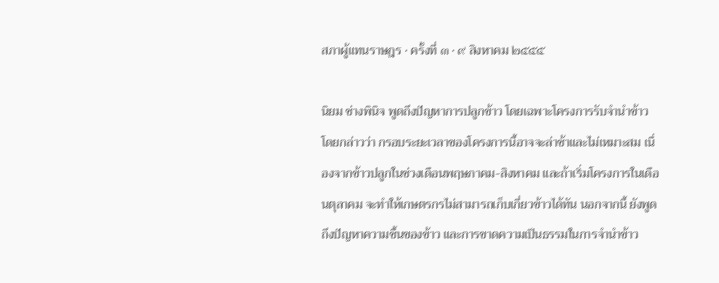สภาผู้แทนราษฎร · ครั้งที่ ๓ · ๙ สิงหาคม ๒๕๕๕

นิยม ช่างพินิจ พูดถึงปัญหาการปลูกข้าว โดยเฉพาะโครงการรับจํานําข้าว โดยกล่าวว่า กรอบระยะเวลาของโครงการนี้อาจจะล่าช้าและไม่เหมาะสม เนื่องจากข้าวปลูกในช่วงเดือนพฤษภาคม-สิงหาคม และถ้าเริ่มโครงการในเดือนตุลาคม จะทำให้เกษตรกรไม่สามารถเก็บเกี่ยวข้าวได้ทัน นอกจากนี้ ยังพูดถึงปัญหาความชื้นของข้าว และการขาดความเป็นธรรมในการจํานําข้าว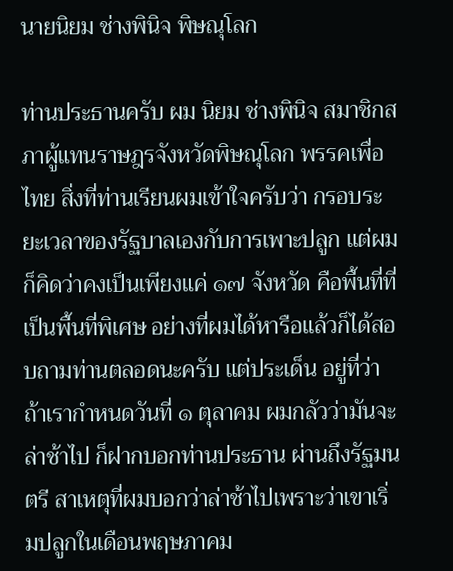นายนิยม ช่างพินิจ พิษณุโลก

ท่านประธานครับ ผม นิยม ช่างพินิจ สมาชิกสภาผู้แทนราษฎรจังหวัดพิษณุโลก พรรคเพื่อไทย สิ่งที่ท่านเรียนผมเข้าใจครับว่า กรอบระยะเวลาของรัฐบาลเองกับการเพาะปลูก แต่ผมก็คิดว่าคงเป็นเพียงแค่ ๑๗ จังหวัด คือพื้นที่ที่เป็นพื้นที่พิเศษ อย่างที่ผมได้หารือแล้วก็ได้สอบถามท่านตลอดนะครับ แต่ประเด็น อยู่ที่ว่าถ้าเรากําหนดวันที่ ๑ ตุลาคม ผมกลัวว่ามันจะล่าช้าไป ก็ฝากบอกท่านประธาน ผ่านถึงรัฐมนตรี สาเหตุที่ผมบอกว่าล่าช้าไปเพราะว่าเขาเริ่มปลูกในเดือนพฤษภาคม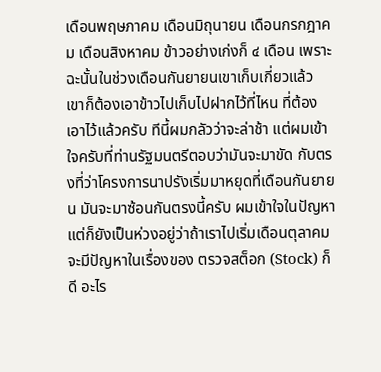เดือนพฤษภาคม เดือนมิถุนายน เดือนกรกฎาคม เดือนสิงหาคม ข้าวอย่างเก่งก็ ๔ เดือน เพราะฉะนั้นในช่วงเดือนกันยายนเขาเก็บเกี่ยวแล้ว เขาก็ต้องเอาข้าวไปเก็บไปฝากไว้ที่ไหน ที่ต้องเอาไว้แล้วครับ ทีนี้ผมกลัวว่าจะล่าช้า แต่ผมเข้าใจครับที่ท่านรัฐมนตรีตอบว่ามันจะมาขัด กับตรงที่ว่าโครงการนาปรังเริ่มมาหยุดที่เดือนกันยายน มันจะมาซ้อนกันตรงนี้ครับ ผมเข้าใจในปัญหาแต่ก็ยังเป็นห่วงอยู่ว่าถ้าเราไปเริ่มเดือนตุลาคมจะมีปัญหาในเรื่องของ ตรวจสต็อก (Stock) ก็ดี อะไร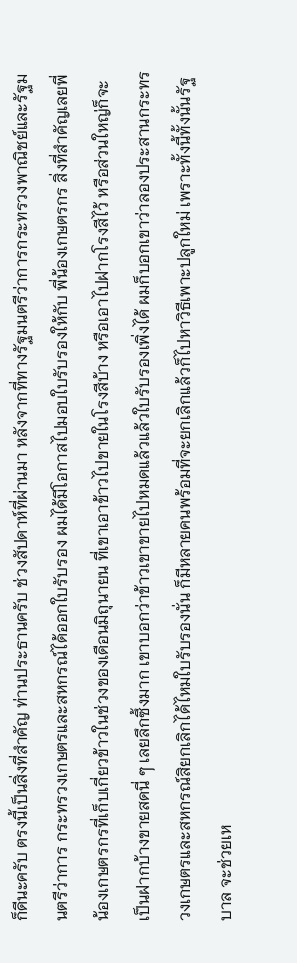ก็ดีนะครับ ตรงนี้เป็นสิ่งที่สําคัญ ท่านประธานครับ ช่วงสัปดาห์ที่ผ่านมา หลังจากที่ทางรัฐมนตรีว่าการกระทรวงพาณิชย์และรัฐมนตรีว่าการ กระทรวงเกษตรและสหกรณ์ได้ออกใบรับรอง ผมได้มีโอกาสไปมอบใบรับรองให้กับ พี่น้องเกษตรกร สิ่งที่สําคัญเลยพี่น้องเกษตรกรที่เก็บเกี่ยวข้าวในช่วงของเดือนมิถุนายน ที่เขาเอาข้าวไปขายในโรงสีบ้าง หรือเอาไปฝากโรงสีไว้ หรือส่วนใหญ่ก็จะเป็นฝากบ้างขายสดนี่ ๆ เลยลึกซึ้งมาก เขาบอกว่าข้าวเขาขายไปหมดแล้วแล้วใบรับรองเพิ่งได้ ผมก็บอกเขาว่าลองประสานกระทรวงเกษตรและสหกรณ์สิยกเลิกได้ไหมใบรับรองนั่น ก็มีหลายคนพร้อมที่จะยกเลิกแล้วก็ไปหาวิธีเพาะปลูกใหม่ เพราะทั้งนี้ทั้งนั้นรัฐบาล จะช่วยเห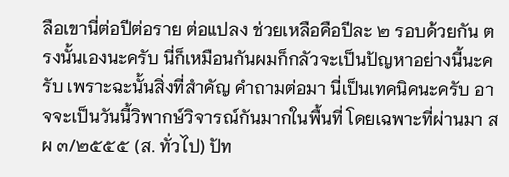ลือเขานี่ต่อปีต่อราย ต่อแปลง ช่วยเหลือคือปีละ ๒ รอบด้วยกัน ตรงนั้นเองนะครับ นี่ก็เหมือนกันผมก็กลัวจะเป็นปัญหาอย่างนี้นะครับ เพราะฉะนั้นสิ่งที่สําคัญ คําถามต่อมา นี่เป็นเทคนิคนะครับ อาจจะเป็นวันนี้วิพากษ์วิจารณ์กันมากในพื้นที่ โดยเฉพาะที่ผ่านมา สผ ๓/๒๕๕๕ (ส. ทั่วไป) ปัท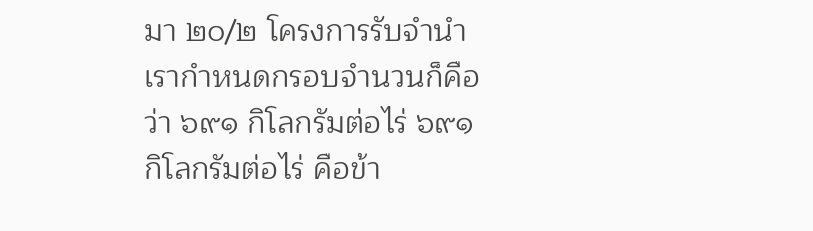มา ๒๐/๒ โครงการรับจํานําเรากําหนดกรอบจํานวนก็คือว่า ๖๙๑ กิโลกรัมต่อไร่ ๖๙๑ กิโลกรัมต่อไร่ คือข้า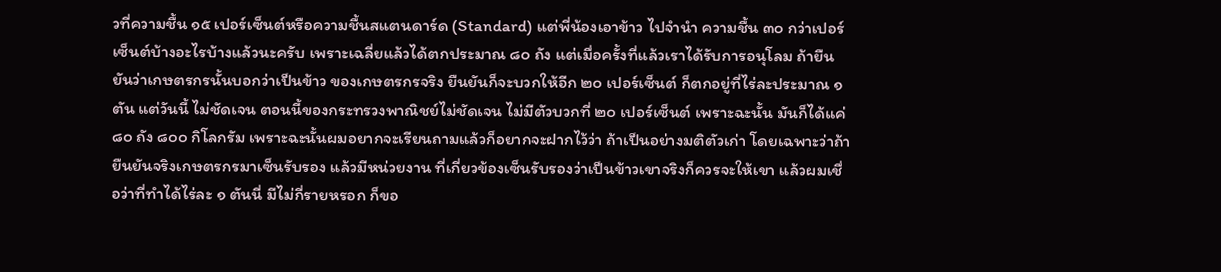วที่ความชื้น ๑๕ เปอร์เซ็นต์หรือความชื้นสแตนดาร์ด (Standard) แต่พี่น้องเอาข้าว ไปจํานํา ความชื้น ๓๐ กว่าเปอร์เซ็นต์บ้างอะไรบ้างแล้วนะครับ เพราะเฉลี่ยแล้วได้ตกประมาณ ๘๐ ถัง แต่เมื่อครั้งที่แล้วเราได้รับการอนุโลม ถ้ายืนยันว่าเกษตรกรนั้นบอกว่าเป็นข้าว ของเกษตรกรจริง ยืนยันก็จะบวกให้อีก ๒๐ เปอร์เซ็นต์ ก็ตกอยู่ที่ไร่ละประมาณ ๑ ตัน แต่วันนี้ ไม่ชัดเจน ตอนนี้ของกระทรวงพาณิชย์ไม่ชัดเจน ไม่มีตัวบวกที่ ๒๐ เปอร์เซ็นต์ เพราะฉะนั้น มันก็ได้แค่ ๘๐ ถัง ๘๐๐ กิโลกรัม เพราะฉะนั้นผมอยากจะเรียนถามแล้วก็อยากจะฝากไว้ว่า ถ้าเป็นอย่างมติตัวเก่า โดยเฉพาะว่าถ้ายืนยันจริงเกษตรกรมาเซ็นรับรอง แล้วมีหน่วยงาน ที่เกี่ยวข้องเซ็นรับรองว่าเป็นข้าวเขาจริงก็ควรจะให้เขา แล้วผมเชื่อว่าที่ทําได้ไร่ละ ๑ ตันนี่ มีไม่กี่รายหรอก ก็ขอ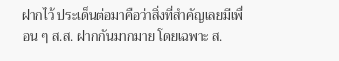ฝากไว้ ประเด็นต่อมาคือว่าสิ่งที่สําคัญเลยมีเพื่อน ๆ ส.ส. ฝากกันมากมาย โดยเฉพาะ ส.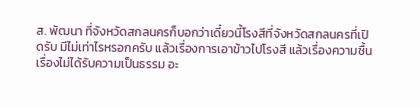ส. พัฒนา ที่จังหวัดสกลนครก็บอกว่าเดี๋ยวนี้โรงสีที่จังหวัดสกลนครที่เปิดรับ มีไม่เท่าไรหรอกครับ แล้วเรื่องการเอาข้าวไปโรงสี แล้วเรื่องความชื้น เรื่องไม่ได้รับความเป็นธรรม อะ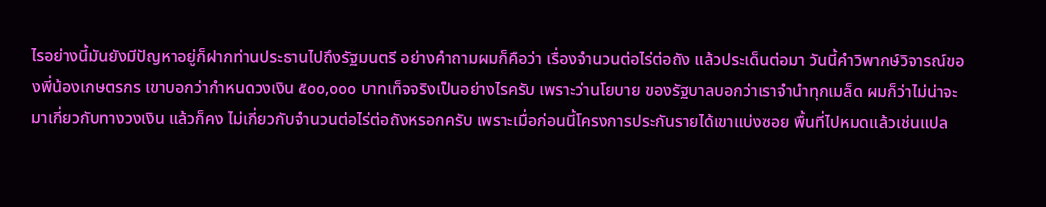ไรอย่างนี้มันยังมีปัญหาอยู่ก็ฝากท่านประธานไปถึงรัฐมนตรี อย่างคําถามผมก็คือว่า เรื่องจํานวนต่อไร่ต่อถัง แล้วประเด็นต่อมา วันนี้คําวิพากษ์วิจารณ์ของพี่น้องเกษตรกร เขาบอกว่ากําหนดวงเงิน ๕๐๐,๐๐๐ บาทเท็จจริงเป็นอย่างไรครับ เพราะว่านโยบาย ของรัฐบาลบอกว่าเราจํานําทุกเมล็ด ผมก็ว่าไม่น่าจะมาเกี่ยวกับทางวงเงิน แล้วก็คง ไม่เกี่ยวกับจํานวนต่อไร่ต่อถังหรอกครับ เพราะเมื่อก่อนนี้โครงการประกันรายได้เขาแบ่งซอย พื้นที่ไปหมดแล้วเช่นแปล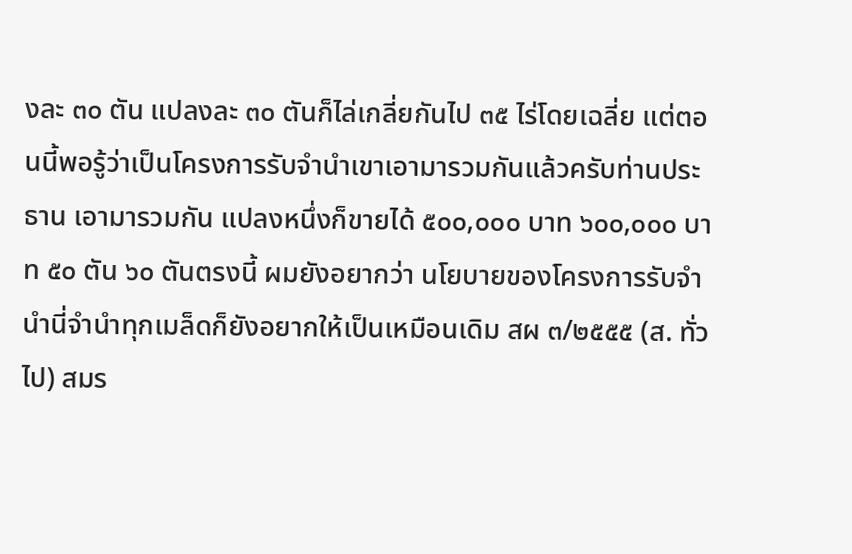งละ ๓๐ ตัน แปลงละ ๓๐ ตันก็ไล่เกลี่ยกันไป ๓๕ ไร่โดยเฉลี่ย แต่ตอนนี้พอรู้ว่าเป็นโครงการรับจํานําเขาเอามารวมกันแล้วครับท่านประธาน เอามารวมกัน แปลงหนึ่งก็ขายได้ ๕๐๐,๐๐๐ บาท ๖๐๐,๐๐๐ บาท ๕๐ ตัน ๖๐ ตันตรงนี้ ผมยังอยากว่า นโยบายของโครงการรับจํานํานี่จํานําทุกเมล็ดก็ยังอยากให้เป็นเหมือนเดิม สผ ๓/๒๕๕๕ (ส. ทั่วไป) สมร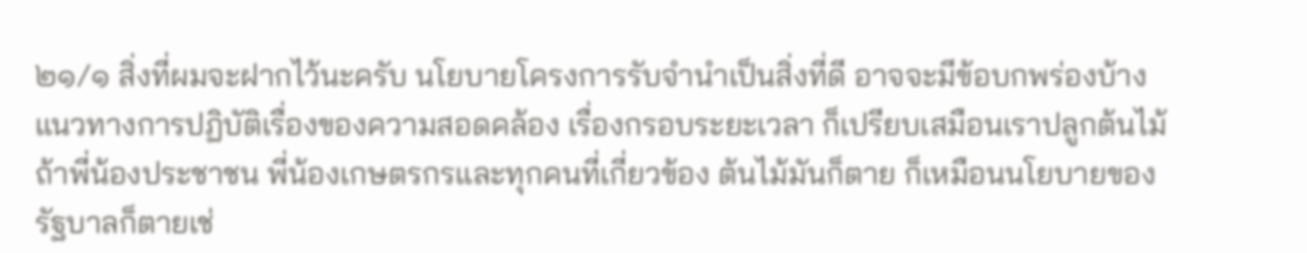๒๑/๑ สิ่งที่ผมจะฝากไว้นะครับ นโยบายโครงการรับจํานําเป็นสิ่งที่ดี อาจจะมีข้อบกพร่องบ้าง แนวทางการปฏิบัติเรื่องของความสอดคล้อง เรื่องกรอบระยะเวลา ก็เปรียบเสมือนเราปลูกต้นไม้ ถ้าพี่น้องประชาชน พี่น้องเกษตรกรและทุกคนที่เกี่ยวข้อง ต้นไม้มันก็ตาย ก็เหมือนนโยบายของรัฐบาลก็ตายเช่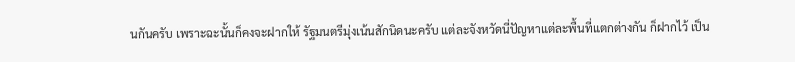นกันครับ เพราะฉะนั้นก็คงจะฝากให้ รัฐมนตรีมุ่งเน้นสักนิดนะครับ แต่ละจังหวัดนี่ปัญหาแต่ละพื้นที่แตกต่างกัน ก็ฝากไว้ เป็น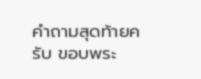คําถามสุดท้ายครับ ขอบพระ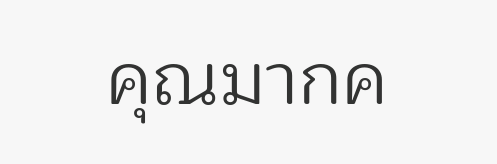คุณมากค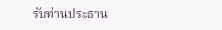รับท่านประธาน